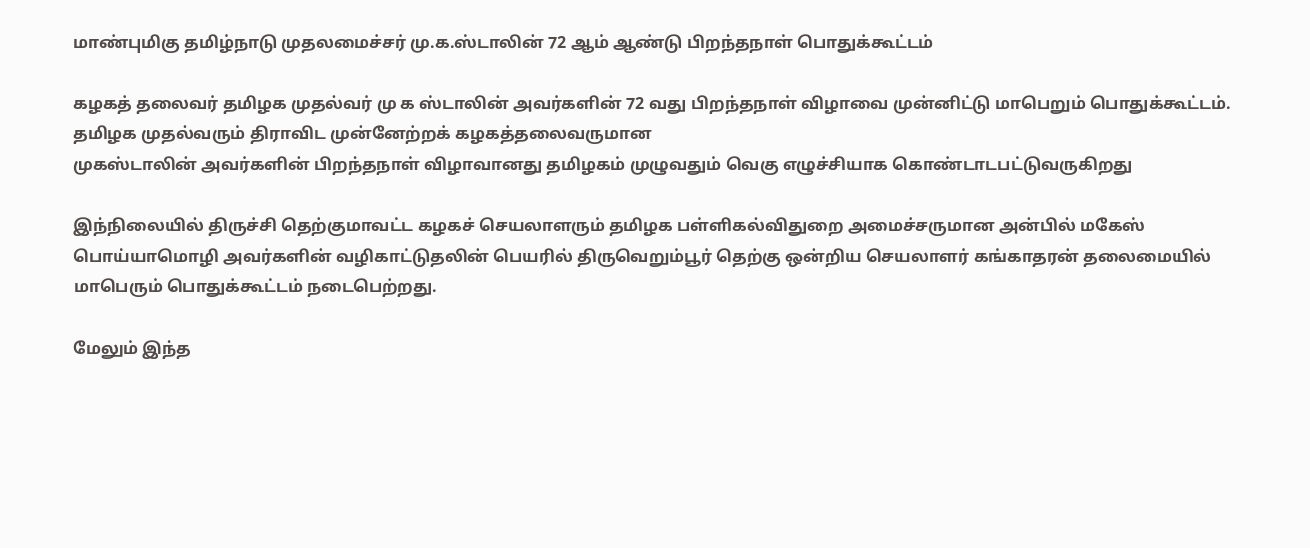மாண்புமிகு தமிழ்நாடு முதலமைச்சர் மு.க.ஸ்டாலின் 72 ஆம் ஆண்டு பிறந்தநாள் பொதுக்கூட்டம்

கழகத் தலைவர் தமிழக முதல்வர் மு க ஸ்டாலின் அவர்களின் 72 வது பிறந்தநாள் விழாவை முன்னிட்டு மாபெறும் பொதுக்கூட்டம்.
தமிழக முதல்வரும் திராவிட முன்னேற்றக் கழகத்தலைவருமான
முகஸ்டாலின் அவர்களின் பிறந்தநாள் விழாவானது தமிழகம் முழுவதும் வெகு எழுச்சியாக கொண்டாடபட்டுவருகிறது

இந்நிலையில் திருச்சி தெற்குமாவட்ட கழகச் செயலாளரும் தமிழக பள்ளிகல்விதுறை அமைச்சருமான அன்பில் மகேஸ் பொய்யாமொழி அவர்களின் வழிகாட்டுதலின் பெயரில் திருவெறும்பூர் தெற்கு ஒன்றிய செயலாளர் கங்காதரன் தலைமையில் மாபெரும் பொதுக்கூட்டம் நடைபெற்றது.

மேலும் இந்த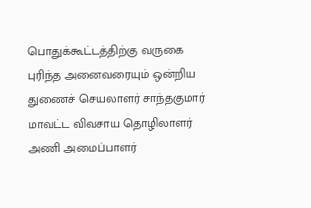பொதுக்கூட்டத்திற்கு வருகை புரிந்த அனைவரையும் ஒன்றிய துணைச் செயலாளர் சாந்தகுமார் மாவட்ட விவசாய தொழிலாளர் அணி அமைப்பாளர்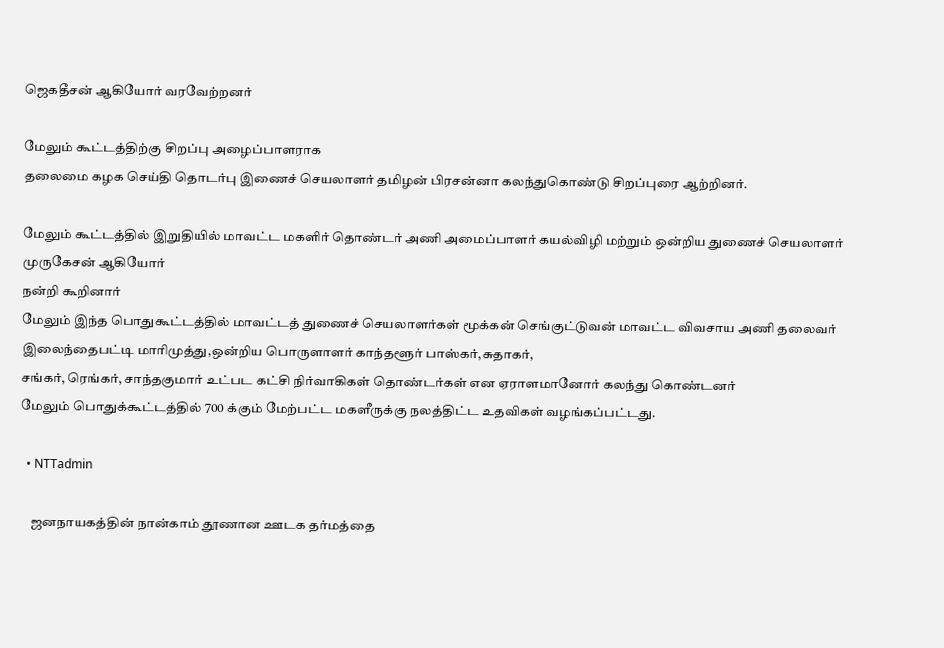ஜெகதீசன் ஆகியோர் வரவேற்றனர்

மேலும் கூட்டத்திற்கு சிறப்பு அழைப்பாளராக
தலைமை கழக செய்தி தொடர்பு இணைச் செயலாளர் தமிழன் பிரசன்னா கலந்துகொண்டு சிறப்புரை ஆற்றினர்.

மேலும் கூட்டத்தில் இறுதியில் மாவட்ட மகளிர் தொண்டர் அணி அமைப்பாளர் கயல்விழி மற்றும் ஒன்றிய துணைச் செயலாளர் முருகேசன் ஆகியோர்
நன்றி கூறினார்
மேலும் இந்த பொதுகூட்டத்தில் மாவட்டத் துணைச் செயலாளர்கள் மூக்கன் செங்குட்டுவன் மாவட்ட விவசாய அணி தலைவர் இலைந்தைபட்டி மாரிமுத்து,ஒன்றிய பொருளாளர் காந்தளூர் பாஸ்கர்,சுதாகர்,
சங்கர், ரெங்கர், சாந்தகுமார் உட்பட கட்சி நிர்வாகிகள் தொண்டர்கள் என ஏராளமானோர் கலந்து கொண்டனர்
மேலும் பொதுக்கூட்டத்தில் 700 க்கும் மேற்பட்ட மகளீருக்கு நலத்திட்ட உதவிகள் வழங்கப்பட்டது.

  • NTTadmin

    ஜனநாயகத்தின் நான்காம் தூணான ஊடக தர்மத்தை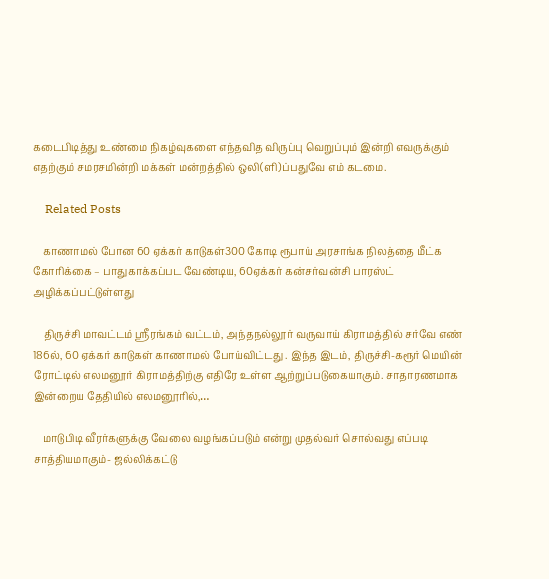கடைபிடித்து உண்மை நிகழ்வுகளை எந்தவித விருப்பு வெறுப்பும் இன்றி எவருக்கும் எதற்கும் சமரசமின்றி மக்கள் மன்றத்தில் ஒலி(ளி)ப்பதுவே எம் கடமை.

    Related Posts

    காணாமல் போன 60 ஏக்கர் காடுகள்300 கோடி ரூபாய் அரசாங்க நிலத்தை மீட்க கோரிக்கை – பாதுகாக்கப்பட வேண்டிய, 60ஏக்கர் கன்சர்வன்சி பாரஸ்ட் அழிக்கப்பட்டுள்ளது

    திருச்சி மாவட்டம் ஸ்ரீரங்கம் வட்டம், அந்தநல்லூர் வருவாய் கிராமத்தில் சர்வே எண் 186ல், 60 ஏக்கர் காடுகள் காணாமல் போய்விட்டது . இந்த இடம், திருச்சி-கரூர் மெயின் ரோட்டில் எலமனூர் கிராமத்திற்கு எதிரே உள்ள ஆற்றுப்படுகையாகும். சாதாரணமாக இன்றைய தேதியில் எலமனூரில்,…

    மாடுபிடி வீரர்களுக்கு வேலை வழங்கப்படும் என்று முதல்வர் சொல்வது எப்படி சாத்தியமாகும்- ஜல்லிக்கட்டு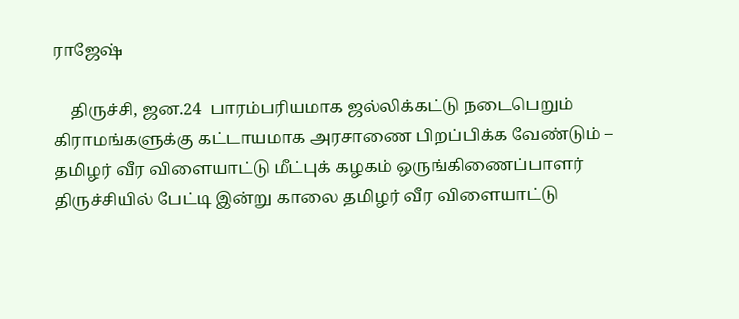ராஜேஷ்

    திருச்சி, ஜன.24  பாரம்பரியமாக ஜல்லிக்கட்டு நடைபெறும் கிராமங்களுக்கு கட்டாயமாக அரசாணை பிறப்பிக்க வேண்டும் – தமிழர் வீர விளையாட்டு மீட்புக் கழகம் ஒருங்கிணைப்பாளர் திருச்சியில் பேட்டி இன்று காலை தமிழர் வீர விளையாட்டு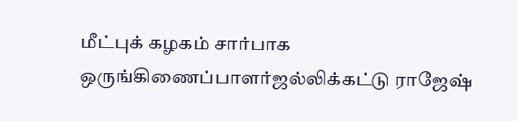மீட்புக் கழகம் சார்பாக ஒருங்கிணைப்பாளர்ஜல்லிக்கட்டு ராஜேஷ்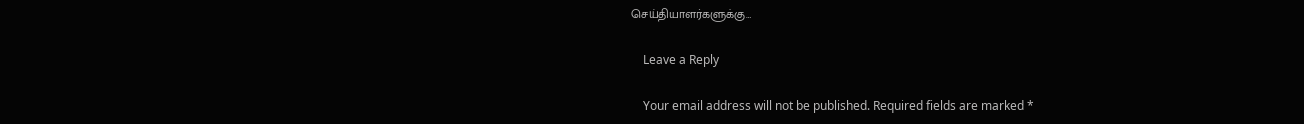செய்தியாளர்களுக்கு…

    Leave a Reply

    Your email address will not be published. Required fields are marked *